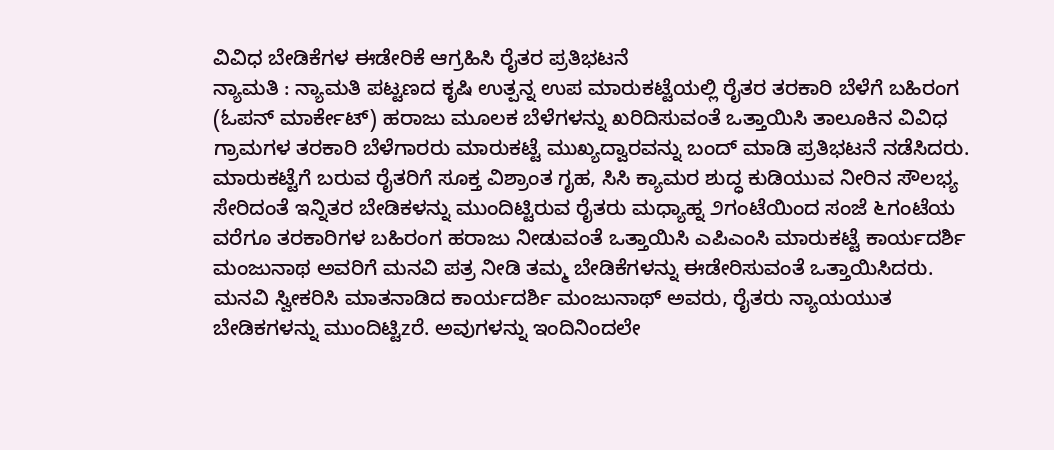ವಿವಿಧ ಬೇಡಿಕೆಗಳ ಈಡೇರಿಕೆ ಆಗ್ರಹಿಸಿ ರೈತರ ಪ್ರತಿಭಟನೆ
ನ್ಯಾಮತಿ : ನ್ಯಾಮತಿ ಪಟ್ಟಣದ ಕೃಷಿ ಉತ್ಪನ್ನ ಉಪ ಮಾರುಕಟ್ಟೆಯಲ್ಲಿ ರೈತರ ತರಕಾರಿ ಬೆಳೆಗೆ ಬಹಿರಂಗ (ಓಪನ್ ಮಾರ್ಕೇಟ್) ಹರಾಜು ಮೂಲಕ ಬೆಳೆಗಳನ್ನು ಖರಿದಿಸುವಂತೆ ಒತ್ತಾಯಿಸಿ ತಾಲೂಕಿನ ವಿವಿಧ ಗ್ರಾಮಗಳ ತರಕಾರಿ ಬೆಳೆಗಾರರು ಮಾರುಕಟ್ಟೆ ಮುಖ್ಯದ್ವಾರವನ್ನು ಬಂದ್ ಮಾಡಿ ಪ್ರತಿಭಟನೆ ನಡೆಸಿದರು.
ಮಾರುಕಟ್ಟೆಗೆ ಬರುವ ರೈತರಿಗೆ ಸೂಕ್ತ ವಿಶ್ರಾಂತ ಗೃಹ, ಸಿಸಿ ಕ್ಯಾಮರ ಶುದ್ಧ ಕುಡಿಯುವ ನೀರಿನ ಸೌಲಭ್ಯ ಸೇರಿದಂತೆ ಇನ್ನಿತರ ಬೇಡಿಕಳನ್ನು ಮುಂದಿಟ್ಟಿರುವ ರೈತರು ಮಧ್ಯಾಹ್ನ ೨ಗಂಟೆಯಿಂದ ಸಂಜೆ ೬ಗಂಟೆಯ ವರೆಗೂ ತರಕಾರಿಗಳ ಬಹಿರಂಗ ಹರಾಜು ನೀಡುವಂತೆ ಒತ್ತಾಯಿಸಿ ಎಪಿಎಂಸಿ ಮಾರುಕಟ್ಟೆ ಕಾರ್ಯದರ್ಶಿ ಮಂಜುನಾಥ ಅವರಿಗೆ ಮನವಿ ಪತ್ರ ನೀಡಿ ತಮ್ಮ ಬೇಡಿಕೆಗಳನ್ನು ಈಡೇರಿಸುವಂತೆ ಒತ್ತಾಯಿಸಿದರು.
ಮನವಿ ಸ್ವೀಕರಿಸಿ ಮಾತನಾಡಿದ ಕಾರ್ಯದರ್ಶಿ ಮಂಜುನಾಥ್ ಅವರು, ರೈತರು ನ್ಯಾಯಯುತ ಬೇಡಿಕಗಳನ್ನು ಮುಂದಿಟ್ಟಿzರೆ. ಅವುಗಳನ್ನು ಇಂದಿನಿಂದಲೇ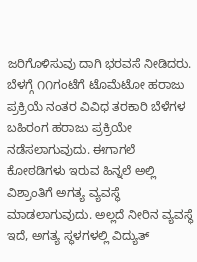ಜರಿಗೊಳಿಸುವು ದಾಗಿ ಭರವಸೆ ನೀಡಿದರು.
ಬೆಳಗ್ಗೆ ೧೧ಗಂಟೆಗೆ ಟೊಮೆಟೋ ಹರಾಜು ಪ್ರಕ್ರಿಯೆ ನಂತರ ವಿವಿಧ ತರಕಾರಿ ಬೆಳೆಗಳ ಬಹಿರಂಗ ಹರಾಜು ಪ್ರಕ್ರಿಯೇ ನಡೆಸಲಾಗುವುದು. ಈಗಾಗಲೆ ಕೋಠಡಿಗಳು ಇರುವ ಹಿನ್ನಲೆ ಅಲ್ಲಿ ವಿಶ್ರಾಂತಿಗೆ ಅಗತ್ಯ ವ್ಯವಸ್ಥೆ ಮಾಡಲಾಗುವುದು. ಅಲ್ಲದೆ ನೀರಿನ ವ್ಯವಸ್ಥೆ ಇದೆ, ಅಗತ್ಯ ಸ್ಥಳಗಳಲ್ಲಿ ವಿದ್ಯುತ್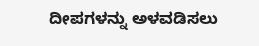ದೀಪಗಳನ್ನು ಅಳವಡಿಸಲು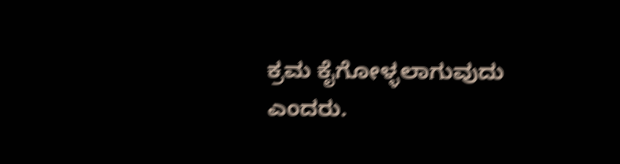ಕ್ರಮ ಕೈಗೋಳ್ಳಲಾಗುವುದು ಎಂದರು.